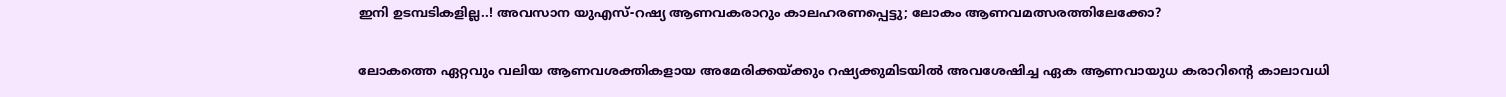ഇനി ഉടമ്പടികളില്ല..! അവസാന യുഎസ്-റഷ്യ ആണവകരാറും കാലഹരണപ്പെട്ടു; ലോകം ആണവമത്സരത്തിലേക്കോ?

ലോകത്തെ ഏറ്റവും വലിയ ആണവശക്തികളായ അമേരിക്കയ്ക്കും റഷ്യക്കുമിടയിൽ അവശേഷിച്ച ഏക ആണവായുധ കരാറിന്റെ കാലാവധി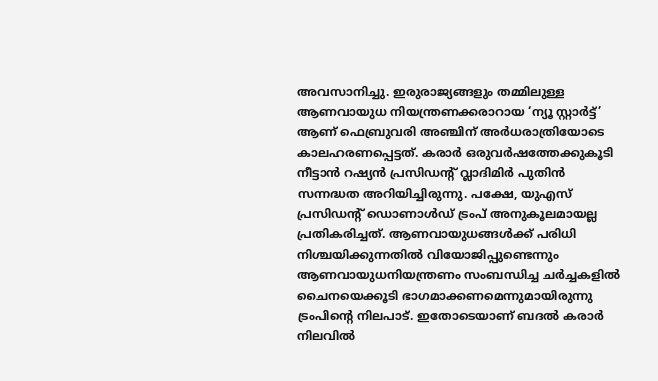അവസാനിച്ചു. ഇരുരാജ്യങ്ങളും തമ്മിലുള്ള ആണവായുധ നിയന്ത്രണക്കരാറായ ‘ന്യൂ സ്റ്റാർട്ട്’ ആണ് ഫെബ്രുവരി അഞ്ചിന് അർധരാത്രിയോടെ കാലഹരണപ്പെട്ടത്. കരാർ ഒരുവർഷത്തേക്കുകൂടി നീട്ടാൻ റഷ്യൻ പ്രസിഡന്റ് വ്ലാദിമിർ പുതിൻ സന്നദ്ധത അറിയിച്ചിരുന്നു. പക്ഷേ, യുഎസ് പ്രസിഡന്റ് ഡൊണാൾഡ് ട്രംപ് അനുകൂലമായല്ല പ്രതികരിച്ചത്. ആണവായുധങ്ങൾക്ക് പരിധി നിശ്ചയിക്കുന്നതിൽ വിയോജിപ്പുണ്ടെന്നും ആണവായുധനിയന്ത്രണം സംബന്ധിച്ച ചർച്ചകളിൽ ചൈനയെക്കൂടി ഭാഗമാക്കണമെന്നുമായിരുന്നു ട്രംപിന്റെ നിലപാട്. ഇതോടെയാണ് ബദൽ കരാർ നിലവിൽ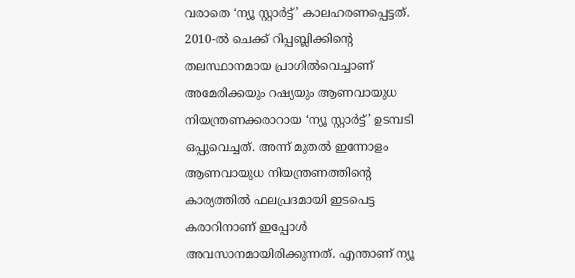വരാതെ ‘ന്യൂ സ്റ്റാർട്ട്’ കാലഹരണപ്പെട്ടത്.
2010-ൽ ചെക്ക് റിപ്പബ്ലിക്കിന്റെ തലസ്ഥാനമായ പ്രാഗിൽവെച്ചാണ് അമേരിക്കയും റഷ്യയും ആണവായുധ നിയന്ത്രണക്കരാറായ ‘ന്യൂ സ്റ്റാർട്ട്’ ഉടമ്പടി ഒപ്പുവെച്ചത്. അന്ന് മുതൽ ഇന്നോളം ആണവായുധ നിയന്ത്രണത്തിന്റെ കാര്യത്തിൽ ഫലപ്രദമായി ഇടപെട്ട കരാറിനാണ് ഇപ്പോൾ അവസാനമായിരിക്കുന്നത്. എന്താണ് ന്യൂ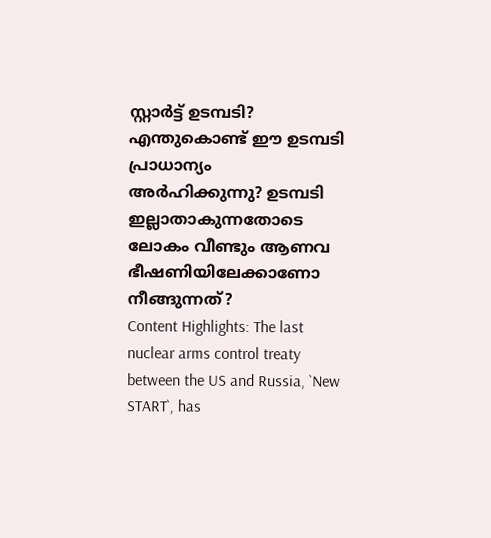സ്റ്റാർട്ട് ഉടമ്പടി? എന്തുകൊണ്ട് ഈ ഉടമ്പടി പ്രാധാന്യം അർഹിക്കുന്നു? ഉടമ്പടി ഇല്ലാതാകുന്നതോടെ ലോകം വീണ്ടും ആണവ ഭീഷണിയിലേക്കാണോ നീങ്ങുന്നത്?
Content Highlights: The last nuclear arms control treaty between the US and Russia, `New START`, has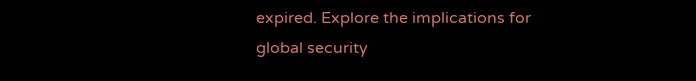expired. Explore the implications for global security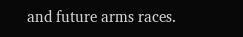and future arms races.